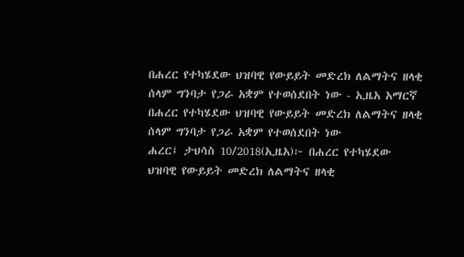በሐረር የተካሄደው ህዝባዊ የውይይት መድረክ ለልማትና ዘላቂ ሰላም ግንባታ የጋራ አቋም የተወሰደበት ነው - ኢዜአ አማርኛ
በሐረር የተካሄደው ህዝባዊ የውይይት መድረክ ለልማትና ዘላቂ ሰላም ግንባታ የጋራ አቋም የተወሰደበት ነው
ሐረር፤ ታህሳስ 10/2018(ኢዜአ)፦ በሐረር የተካሄደው ህዝባዊ የውይይት መድረክ ለልማትና ዘላቂ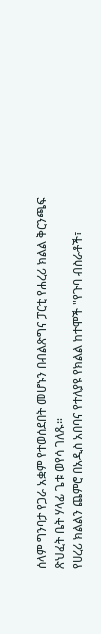ሰላም ግንባታ የጋራ አቋም የተወሰደበት መሆኑን በብልጽግና ፓርቲ የሐረሪ ክልል ቅርንጫፍ ጽህፈት ቤት ሃላፊ ጌቱ ወየሳ ገለጹ።
የሀረሪ ክልልን ጨምሮ በአዲስ አበባና የተለያዩ የክልል ከተሞች "የጉባ ብስራቶች፣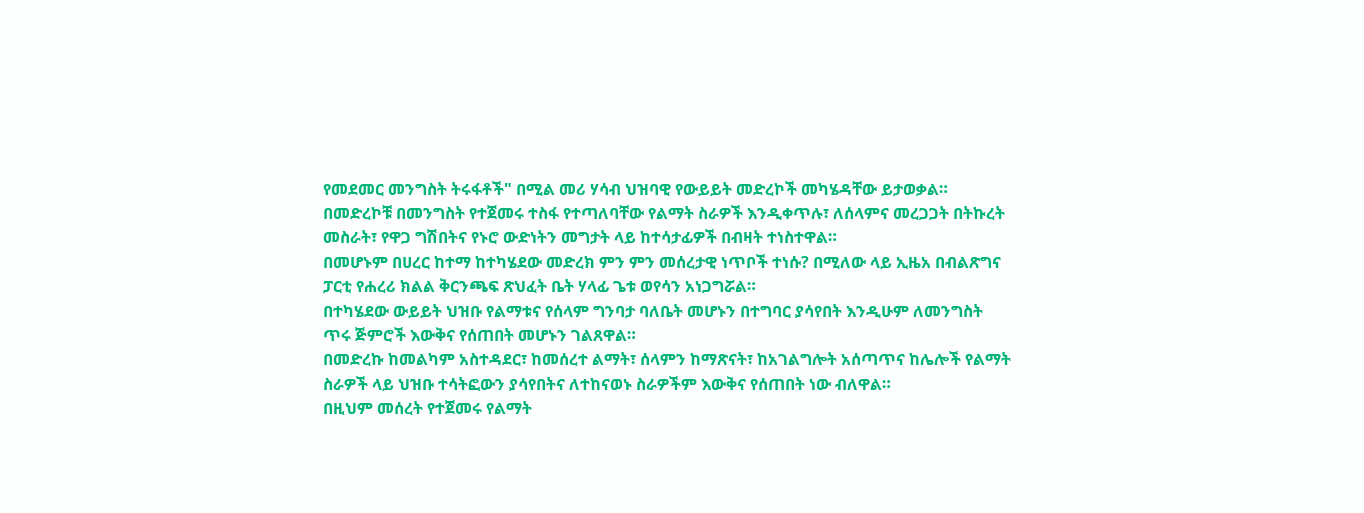የመደመር መንግስት ትሩፋቶች" በሚል መሪ ሃሳብ ህዝባዊ የውይይት መድረኮች መካሄዳቸው ይታወቃል።
በመድረኮቹ በመንግስት የተጀመሩ ተስፋ የተጣለባቸው የልማት ስራዎች እንዲቀጥሉ፣ ለሰላምና መረጋጋት በትኩረት መስራት፣ የዋጋ ግሽበትና የኑሮ ውድነትን መግታት ላይ ከተሳታፊዎች በብዛት ተነስተዋል።
በመሆኑም በሀረር ከተማ ከተካሄደው መድረክ ምን ምን መሰረታዊ ነጥቦች ተነሱ? በሚለው ላይ ኢዜአ በብልጽግና ፓርቲ የሐረሪ ክልል ቅርንጫፍ ጽህፈት ቤት ሃላፊ ጌቱ ወየሳን አነጋግሯል።
በተካሄደው ውይይት ህዝቡ የልማቱና የሰላም ግንባታ ባለቤት መሆኑን በተግባር ያሳየበት እንዲሁም ለመንግስት ጥሩ ጅምሮች እውቅና የሰጠበት መሆኑን ገልጸዋል።
በመድረኩ ከመልካም አስተዳደር፣ ከመሰረተ ልማት፣ ሰላምን ከማጽናት፣ ከአገልግሎት አሰጣጥና ከሌሎች የልማት ስራዎች ላይ ህዝቡ ተሳትፎውን ያሳየበትና ለተከናወኑ ስራዎችም እውቅና የሰጠበት ነው ብለዋል።
በዚህም መሰረት የተጀመሩ የልማት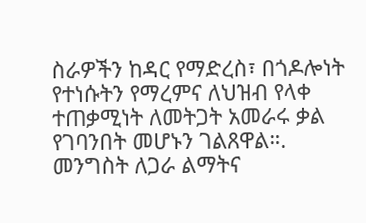ስራዎችን ከዳር የማድረስ፣ በጎዶሎነት የተነሱትን የማረምና ለህዝብ የላቀ ተጠቃሚነት ለመትጋት አመራሩ ቃል የገባንበት መሆኑን ገልጸዋል።.
መንግስት ለጋራ ልማትና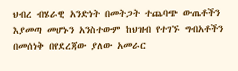ህብረ ብሄራዊ አንድነት በመትጋት ተጨባጭ ውጤቶችን እያመጣ መሆኑን አንስተውም ከህዝብ የተገኙ ግብአቶችን በመሰነቅ በየደረጃው ያለው አመራር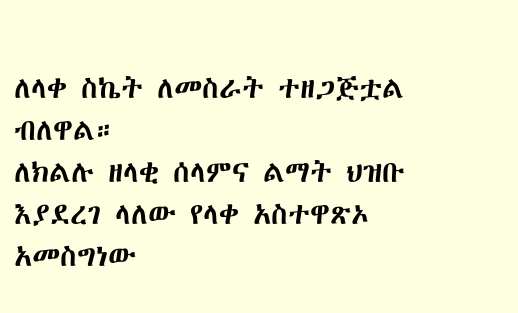ለላቀ ስኬት ለመስራት ተዘጋጅቷል ብለዋል።
ለክልሉ ዘላቂ ሰላምና ልማት ህዝቡ እያደረገ ላለው የላቀ አስተዋጽኦ አመስግነው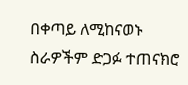በቀጣይ ለሚከናወኑ ስራዎችም ድጋፉ ተጠናክሮ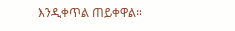እንዲቀጥል ጠይቀዋል።